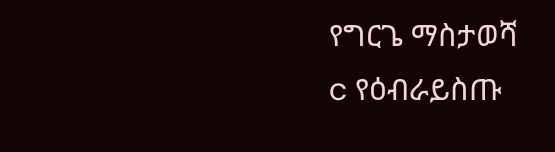የግርጌ ማስታወሻ
c የዕብራይስጡ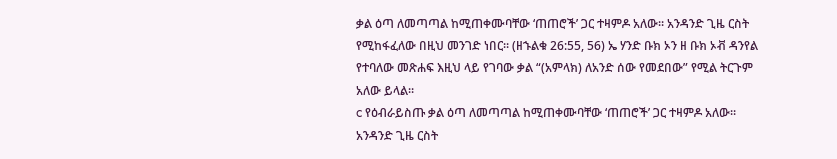ቃል ዕጣ ለመጣጣል ከሚጠቀሙባቸው ‘ጠጠሮች’ ጋር ተዛምዶ አለው። አንዳንድ ጊዜ ርስት የሚከፋፈለው በዚህ መንገድ ነበር። (ዘኁልቁ 26:55, 56) ኤ ሃንድ ቡክ ኦን ዘ ቡክ ኦቭ ዳንየል የተባለው መጽሐፍ እዚህ ላይ የገባው ቃል “(አምላክ) ለአንድ ሰው የመደበው” የሚል ትርጉም አለው ይላል።
c የዕብራይስጡ ቃል ዕጣ ለመጣጣል ከሚጠቀሙባቸው ‘ጠጠሮች’ ጋር ተዛምዶ አለው። አንዳንድ ጊዜ ርስት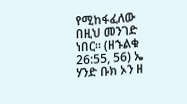የሚከፋፈለው በዚህ መንገድ ነበር። (ዘኁልቁ 26:55, 56) ኤ ሃንድ ቡክ ኦን ዘ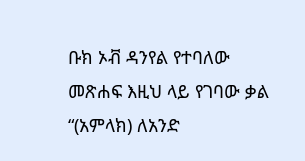ቡክ ኦቭ ዳንየል የተባለው መጽሐፍ እዚህ ላይ የገባው ቃል “(አምላክ) ለአንድ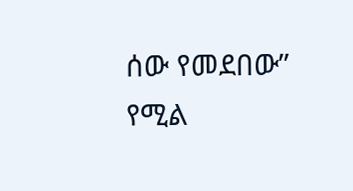ሰው የመደበው” የሚል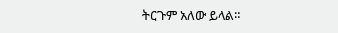ትርጉም አለው ይላል።